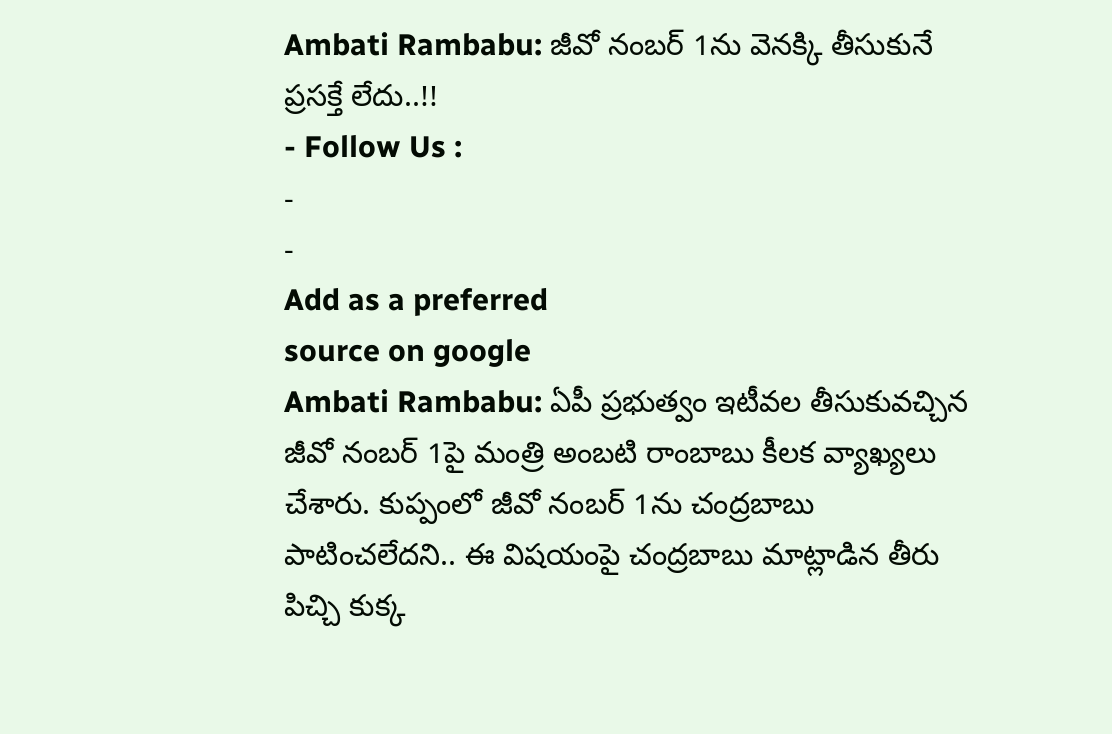Ambati Rambabu: జీవో నంబర్ 1ను వెనక్కి తీసుకునే ప్రసక్తే లేదు..!!
- Follow Us :
-
-
Add as a preferred
source on google
Ambati Rambabu: ఏపీ ప్రభుత్వం ఇటీవల తీసుకువచ్చిన జీవో నంబర్ 1పై మంత్రి అంబటి రాంబాబు కీలక వ్యాఖ్యలు చేశారు. కుప్పంలో జీవో నంబర్ 1ను చంద్రబాబు పాటించలేదని.. ఈ విషయంపై చంద్రబాబు మాట్లాడిన తీరు పిచ్చి కుక్క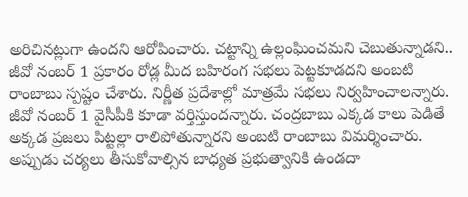అరిచినట్లుగా ఉందని ఆరోపించారు. చట్టాన్ని ఉల్లంఘించమని చెబుతున్నాడని.. జీవో నంబర్ 1 ప్రకారం రోడ్ల మీద బహిరంగ సభలు పెట్టకూడదని అంబటి రాంబాబు స్పష్టం చేశారు. నిర్ణీత ప్రదేశాల్లో మాత్రమే సభలు నిర్వహించాలన్నారు. జీవో నంబర్ 1 వైసీపీకి కూడా వర్తిస్తుందన్నారు. చంద్రబాబు ఎక్కడ కాలు పెడితే అక్కడ ప్రజలు పిట్టల్లా రాలిపోతున్నారని అంబటి రాంబాబు విమర్శించారు. అప్పుడు చర్యలు తీసుకోవాల్సిన బాధ్యత ప్రభుత్వానికి ఉండదా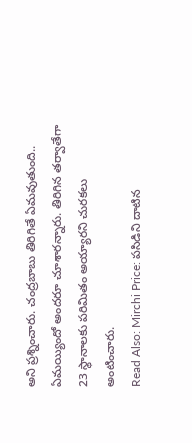అని ప్రశ్నించారు. చంద్రబాబు తిరిగితే ఏమవుతుంది.. ఏమయ్యిందో అందరూ చూశారన్నారు. తిరిగిన తర్వాతేగా 23 స్థానాలకు పరిమితం అయ్యారని చురకలు అంటించారు.
Read Also: Mirchi Price: పసిడిని దాటిన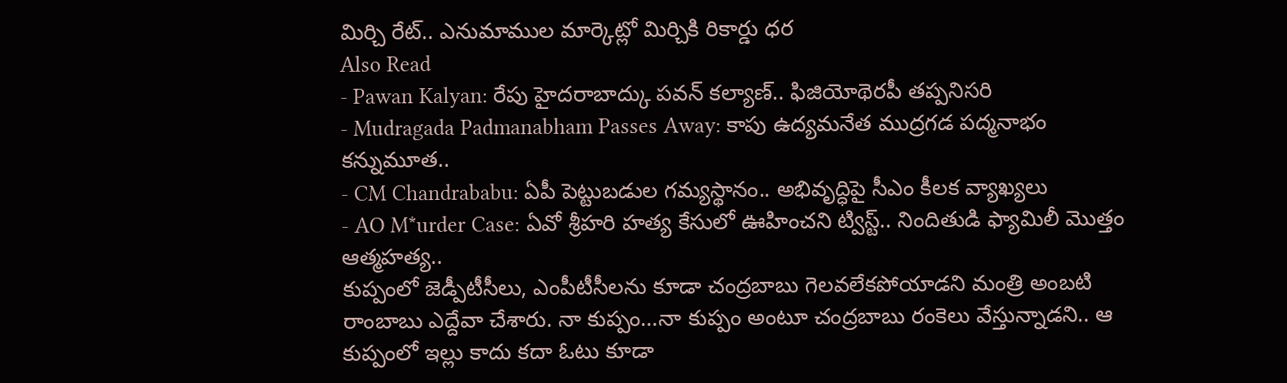మిర్చి రేట్.. ఎనుమాముల మార్కెట్లో మిర్చికి రికార్డు ధర
Also Read
- Pawan Kalyan: రేపు హైదరాబాద్కు పవన్ కల్యాణ్.. ఫిజియోథెరపీ తప్పనిసరి
- Mudragada Padmanabham Passes Away: కాపు ఉద్యమనేత ముద్రగడ పద్మనాభం కన్నుమూత..
- CM Chandrababu: ఏపీ పెట్టుబడుల గమ్యస్థానం.. అభివృద్ధిపై సీఎం కీలక వ్యాఖ్యలు
- AO M*urder Case: ఏవో శ్రీహరి హత్య కేసులో ఊహించని ట్విస్ట్.. నిందితుడి ఫ్యామిలీ మొత్తం ఆత్మహత్య..
కుప్పంలో జెడ్పీటీసీలు, ఎంపీటీసీలను కూడా చంద్రబాబు గెలవలేకపోయాడని మంత్రి అంబటి రాంబాబు ఎద్దేవా చేశారు. నా కుప్పం…నా కుప్పం అంటూ చంద్రబాబు రంకెలు వేస్తున్నాడని.. ఆ కుప్పంలో ఇల్లు కాదు కదా ఓటు కూడా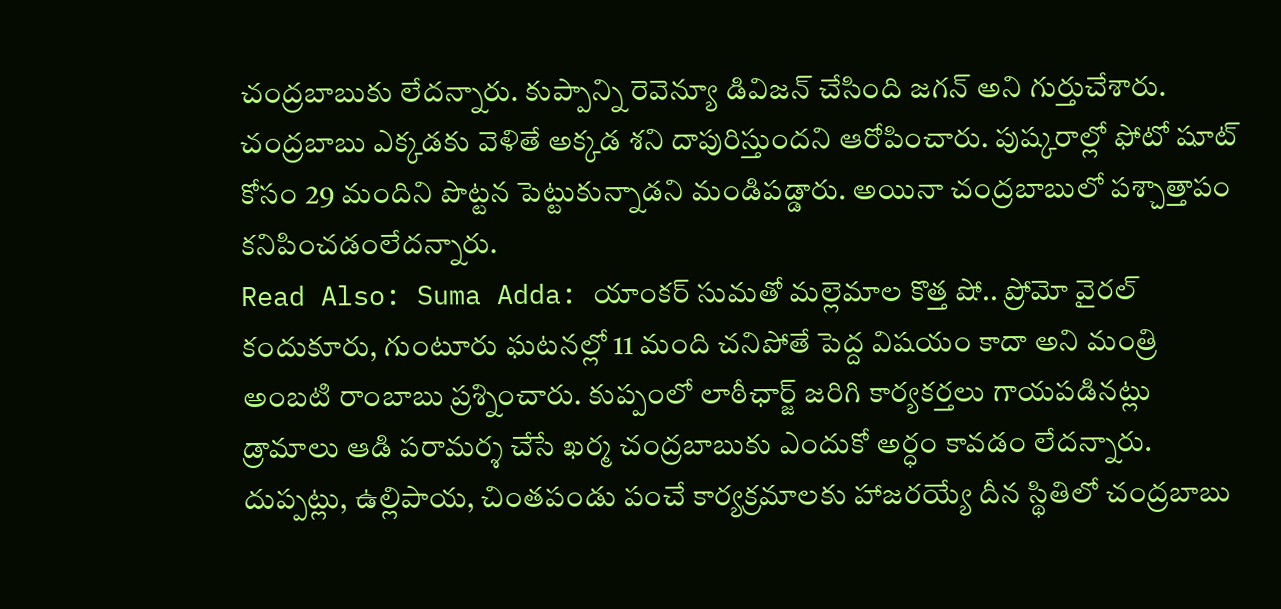చంద్రబాబుకు లేదన్నారు. కుప్పాన్ని రెవెన్యూ డివిజన్ చేసింది జగన్ అని గుర్తుచేశారు. చంద్రబాబు ఎక్కడకు వెళితే అక్కడ శని దాపురిస్తుందని ఆరోపించారు. పుష్కరాల్లో ఫోటో షూట్ కోసం 29 మందిని పొట్టన పెట్టుకున్నాడని మండిపడ్డారు. అయినా చంద్రబాబులో పశ్చాత్తాపం కనిపించడంలేదన్నారు.
Read Also: Suma Adda: యాంకర్ సుమతో మల్లెమాల కొత్త షో.. ప్రోమో వైరల్
కందుకూరు, గుంటూరు ఘటనల్లో 11 మంది చనిపోతే పెద్ద విషయం కాదా అని మంత్రి అంబటి రాంబాబు ప్రశ్నించారు. కుప్పంలో లాఠీఛార్జ్ జరిగి కార్యకర్తలు గాయపడినట్లు డ్రామాలు ఆడి పరామర్శ చేసే ఖర్మ చంద్రబాబుకు ఎందుకో అర్ధం కావడం లేదన్నారు. దుప్పట్లు, ఉల్లిపాయ, చింతపండు పంచే కార్యక్రమాలకు హాజరయ్యే దీన స్థితిలో చంద్రబాబు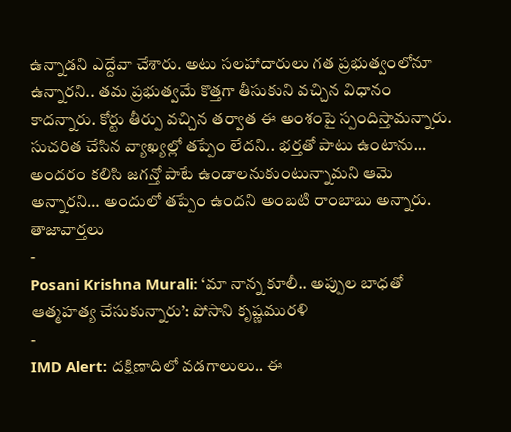ఉన్నాడని ఎద్దేవా చేశారు. అటు సలహాదారులు గత ప్రభుత్వంలోనూ ఉన్నారని.. తమ ప్రభుత్వమే కొత్తగా తీసుకుని వచ్చిన విధానం కాదన్నారు. కోర్టు తీర్పు వచ్చిన తర్వాత ఈ అంశంపై స్పందిస్తామన్నారు. సుచరిత చేసిన వ్యాఖ్యల్లో తప్పేం లేదని.. భర్తతో పాటు ఉంటాను… అందరం కలిసి జగన్తో పాటే ఉండాలనుకుంటున్నామని ఆమె అన్నారని… అందులో తప్పేం ఉందని అంబటి రాంబాబు అన్నారు.
తాజావార్తలు
-
Posani Krishna Murali: ‘మా నాన్న కూలీ.. అప్పుల బాధతో ఆత్మహత్య చేసుకున్నారు’: పోసాని కృష్ణమురళి
-
IMD Alert: దక్షిణాదిలో వడగాలులు.. ఈ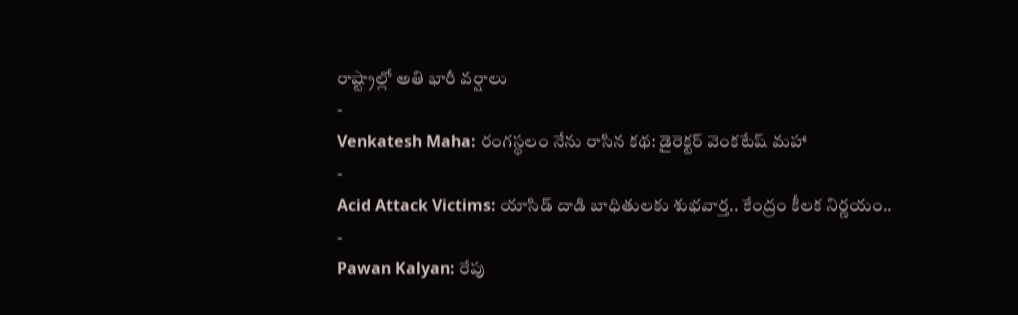రాష్ట్రాల్లో అతి భారీ వర్షాలు
-
Venkatesh Maha: రంగస్థలం నేను రాసిన కథ: డైరెక్టర్ వెంకటేష్ మహా
-
Acid Attack Victims: యాసిడ్ దాడి బాధితులకు శుభవార్త.. కేంద్రం కీలక నిర్ణయం..
-
Pawan Kalyan: రేపు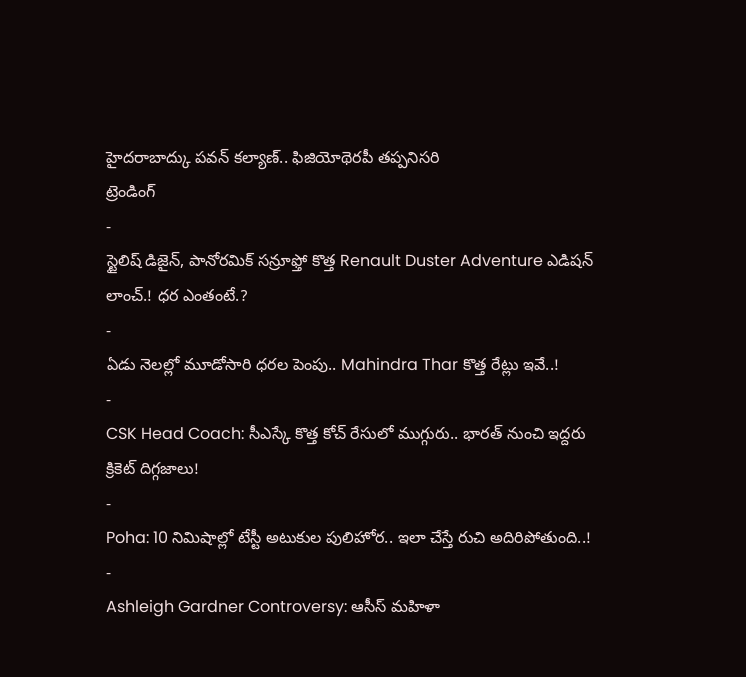హైదరాబాద్కు పవన్ కల్యాణ్.. ఫిజియోథెరపీ తప్పనిసరి
ట్రెండింగ్
-
స్టైలిష్ డిజైన్, పానోరమిక్ సన్రూఫ్తో కొత్త Renault Duster Adventure ఎడిషన్ లాంచ్.! ధర ఎంతంటే.?
-
ఏడు నెలల్లో మూడోసారి ధరల పెంపు.. Mahindra Thar కొత్త రేట్లు ఇవే..!
-
CSK Head Coach: సీఎస్కే కొత్త కోచ్ రేసులో ముగ్గురు.. భారత్ నుంచి ఇద్దరు క్రికెట్ దిగ్గజాలు!
-
Poha: 10 నిమిషాల్లో టేస్టీ అటుకుల పులిహోర.. ఇలా చేస్తే రుచి అదిరిపోతుంది..!
-
Ashleigh Gardner Controversy: ఆసీస్ మహిళా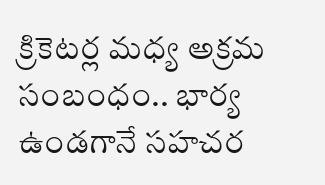క్రికెటర్ల మధ్య అక్రమ సంబంధం.. భార్య ఉండగానే సహచర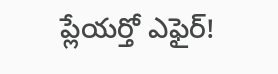ప్లేయర్తో ఎఫైర్!